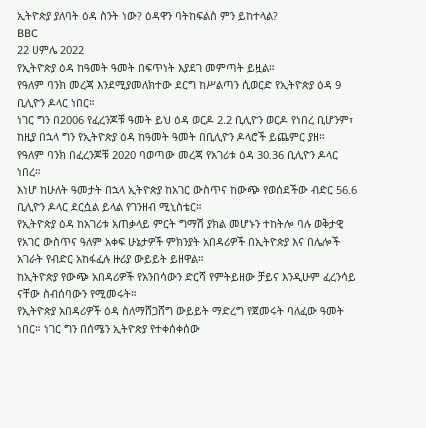ኢትዮጵያ ያለባት ዕዳ ስንት ነው? ዕዳዋን ባትከፍልስ ምን ይከተላል?
BBC
22 ሀምሌ 2022
የኢትዮጵያ ዕዳ ከዓመት ዓመት በፍጥነት እያደገ መምጣት ይዟል።
የዓለም ባንክ መረጃ እንደሚያመለክተው ደርግ ከሥልጣን ሲወርድ የኢትዮጵያ ዕዳ 9 ቢሊዮን ዶላር ነበር።
ነገር ግን በ2006 የፈረንጆቹ ዓመት ይህ ዕዳ ወርዶ 2.2 ቢሊዮን ወርዶ የነበረ ቢሆንም፣ ከዚያ በኋላ ግን የኢትዮጵያ ዕዳ ከዓመት ዓመት በቢሊዮን ዶላሮች ይጨምር ያዘ።
የዓለም ባንክ በፈረንጆቹ 2020 ባወጣው መረጃ የአገሪቱ ዕዳ 30.36 ቢሊዮን ዶላር ነበረ።
እነሆ ከሁለት ዓመታት በኋላ ኢትዮጵያ ከአገር ውስጥና ከውጭ የወሰደችው ብድር 56.6 ቢሊዮን ዶላር ደርሷል ይላል የገንዘብ ሚኒስቴር።
የኢትዮጵያ ዕዳ ከአገሪቱ አጠቃላይ ምርት ግማሽ ያክል መሆኑን ተከትሎ ባሉ ወቅታዊ የአገር ውስጥና ዓለም አቀፍ ሁኔታዎች ምክንያት አበዳሪዎች በኢትዮጵያ እና በሌሎች አገራት የብድር አከፋፈሉ ዙሪያ ውይይት ይዘዋል።
ከኢትዮጵያ የውጭ አበዳሪዎች የአንበሳውን ድርሻ የምትይዘው ቻይና እንዲሁም ፈረንሳይ ናቸው ስብሰባውን የሚመሩት።
የኢትዮጵያ አበዳሪዎች ዕዳ ስለማሸጋሸግ ውይይት ማድረግ የጀመሩት ባለፈው ዓመት ነበር። ነገር ግን በሰሜን ኢትዮጵያ የተቀሰቀሰው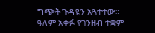ግጭት ጉዳዩን አጓተተው።
ዓለም አቀፉ የገንዘብ ተቋም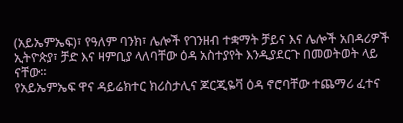(አይኤምኤፍ)፣ የዓለም ባንክ፣ ሌሎች የገንዘብ ተቋማት ቻይና እና ሌሎች አበዳሪዎች ኢትዮጵያ፣ ቻድ እና ዛምቢያ ላለባቸው ዕዳ አስተያየት እንዲያደርጉ በመወትወት ላይ ናቸው።
የአይኤምኤፍ ዋና ዳይሬክተር ክሪስታሊና ጆርጂዬቫ ዕዳ ኖሮባቸው ተጨማሪ ፈተና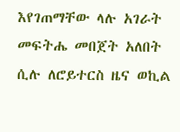እየገጠማቸው ላሉ አገራት መፍትሔ መበጀት አለበት ሲሉ ለሮይተርስ ዜና ወኪል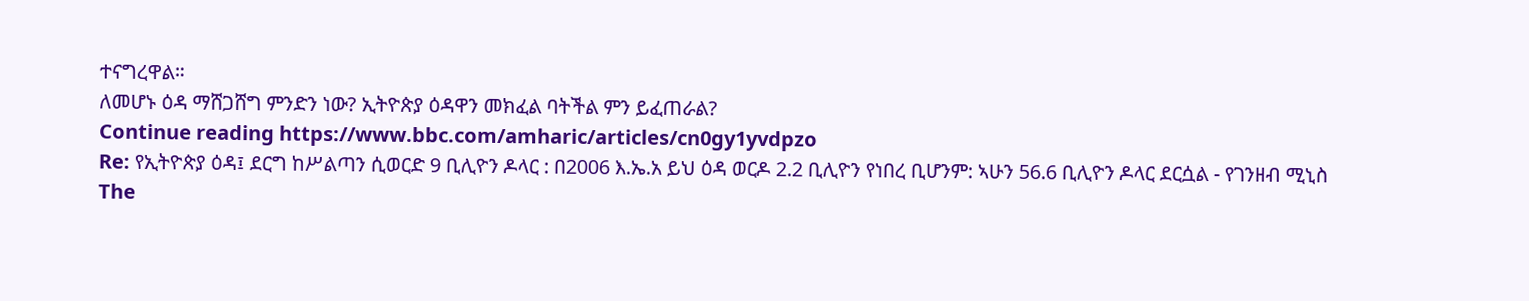ተናግረዋል።
ለመሆኑ ዕዳ ማሸጋሸግ ምንድን ነው? ኢትዮጵያ ዕዳዋን መክፈል ባትችል ምን ይፈጠራል?
Continue reading https://www.bbc.com/amharic/articles/cn0gy1yvdpzo
Re: የኢትዮጵያ ዕዳ፤ ደርግ ከሥልጣን ሲወርድ 9 ቢሊዮን ዶላር : በ2006 እ.ኤ.አ ይህ ዕዳ ወርዶ 2.2 ቢሊዮን የነበረ ቢሆንም: ኣሁን 56.6 ቢሊዮን ዶላር ደርሷል - የገንዘብ ሚኒስ
The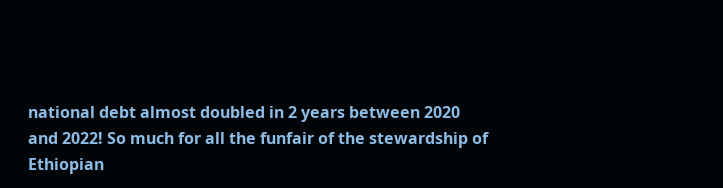national debt almost doubled in 2 years between 2020 and 2022! So much for all the funfair of the stewardship of Ethiopian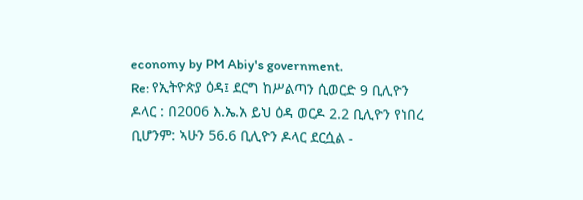economy by PM Abiy's government.
Re: የኢትዮጵያ ዕዳ፤ ደርግ ከሥልጣን ሲወርድ 9 ቢሊዮን ዶላር : በ2006 እ.ኤ.አ ይህ ዕዳ ወርዶ 2.2 ቢሊዮን የነበረ ቢሆንም: ኣሁን 56.6 ቢሊዮን ዶላር ደርሷል -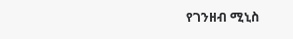የገንዘብ ሚኒስ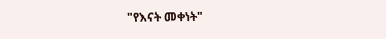"የእናት መቀነት"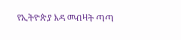የኢትዮጵያ እዳ መብዛት ጣጣ